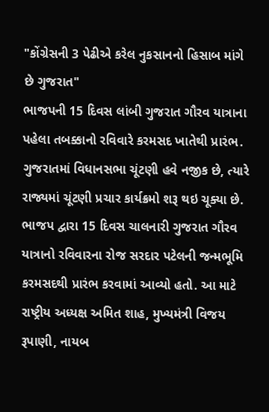"કોંગ્રેસની 3 પેઢીએ કરેલ નુકસાનનો હિસાબ માંગે છે ગુજરાત"
ભાજપની 15 દિવસ લાંબી ગુજરાત ગૌરવ યાત્રાના પહેલા તબક્કાનો રવિવારે કરમસદ ખાતેથી પ્રારંભ.
ગુજરાતમાં વિધાનસભા ચૂંટણી હવે નજીક છે, ત્યારે રાજ્યમાં ચૂંટણી પ્રચાર કાર્યક્રમો શરૂ થઇ ચૂક્યા છે. ભાજપ દ્વારા 15 દિવસ ચાલનારી ગુજરાત ગૌરવ યાત્રાનો રવિવારના રોજ સરદાર પટેલની જન્મભૂમિ કરમસદથી પ્રારંભ કરવામાં આવ્યો હતો. આ માટે રાષ્ટ્રીય અધ્યક્ષ અમિત શાહ, મુખ્યમંત્રી વિજય રૂપાણી, નાયબ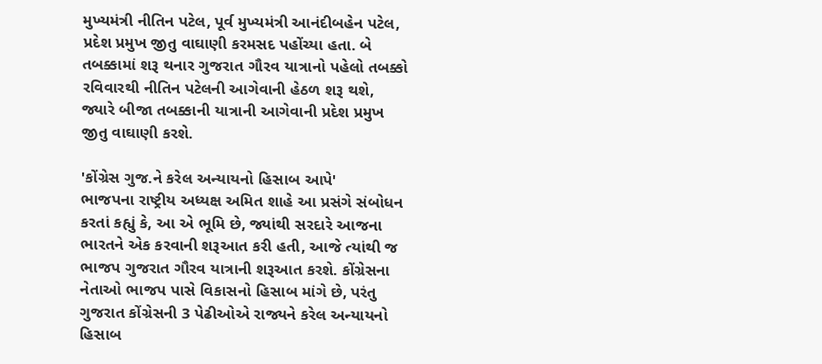મુખ્યમંત્રી નીતિન પટેલ, પૂર્વ મુખ્યમંત્રી આનંદીબહેન પટેલ, પ્રદેશ પ્રમુખ જીતુ વાઘાણી કરમસદ પહોંચ્યા હતા. બે તબક્કામાં શરૂ થનાર ગુજરાત ગૌરવ યાત્રાનો પહેલો તબક્કો રવિવારથી નીતિન પટેલની આગેવાની હેઠળ શરૂ થશે, જ્યારે બીજા તબક્કાની યાત્રાની આગેવાની પ્રદેશ પ્રમુખ જીતુ વાઘાણી કરશે.

'કોંગ્રેસ ગુજ.ને કરેલ અન્યાયનો હિસાબ આપે'
ભાજપના રાષ્ટ્રીય અધ્યક્ષ અમિત શાહે આ પ્રસંગે સંબોધન કરતાં કહ્યું કે, આ એ ભૂમિ છે, જ્યાંથી સરદારે આજના ભારતને એક કરવાની શરૂઆત કરી હતી, આજે ત્યાંથી જ ભાજપ ગુજરાત ગૌરવ યાત્રાની શરૂઆત કરશે. કોંગ્રેસના નેતાઓ ભાજપ પાસે વિકાસનો હિસાબ માંગે છે, પરંતુ ગુજરાત કોંગ્રેસની 3 પેઢીઓએ રાજ્યને કરેલ અન્યાયનો હિસાબ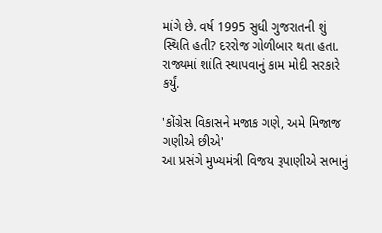માંગે છે. વર્ષ 1995 સુધી ગુજરાતની શું સ્થિતિ હતી? દરરોજ ગોળીબાર થતા હતા. રાજ્યમાં શાંતિ સ્થાપવાનું કામ મોદી સરકારે કર્યું.

'કોંગ્રેસ વિકાસને મજાક ગણે, અમે મિજાજ ગણીએ છીએ'
આ પ્રસંગે મુખ્યમંત્રી વિજય રૂપાણીએ સભાનું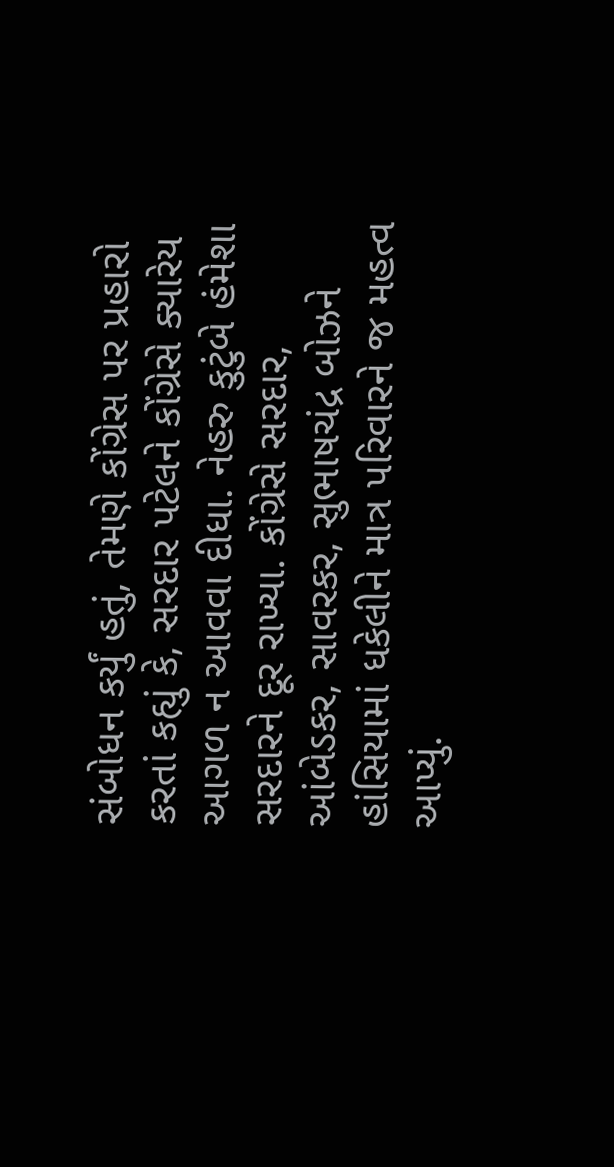સંબોધન કર્યું હતું, તેમણે કોંગ્રેસ પર પ્રહારો કરતાં કહ્યું કે, સરદાર પટેલને કોંગ્રેસે ક્યારેય આગળ ન આવવા દીધા. નેહરુ કુટુંબે હંમેશા સરદારને દૂર રાખ્યા. કોંગ્રેસે સરદાર, આંબેડકર, સાવરકર, સુભાષચંદ્ર બોઝને હાંસિયામાં ધકેલીને માત્ર પરિવારને જ મહત્વ આપ્યું.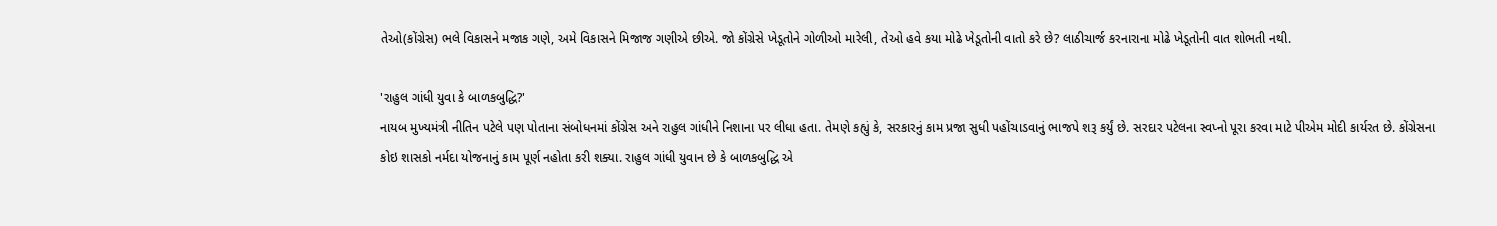તેઓ(કોંગ્રેસ) ભલે વિકાસને મજાક ગણે, અમે વિકાસને મિજાજ ગણીએ છીએ. જો કોંગ્રેસે ખેડૂતોને ગોળીઓ મારેલી, તેઓ હવે કયા મોઢે ખેડૂતોની વાતો કરે છે? લાઠીચાર્જ કરનારાના મોઢે ખેડૂતોની વાત શોભતી નથી.

'રાહુલ ગાંધી યુવા કે બાળકબુદ્ધિ?'
નાયબ મુખ્યમંત્રી નીતિન પટેલે પણ પોતાના સંબોધનમાં કોંગ્રેસ અને રાહુલ ગાંધીને નિશાના પર લીધા હતા. તેમણે કહ્યું કે, સરકારનું કામ પ્રજા સુધી પહોંચાડવાનું ભાજપે શરૂ કર્યું છે. સરદાર પટેલના સ્વપ્નો પૂરા કરવા માટે પીએમ મોદી કાર્યરત છે. કોંગ્રેસના કોઇ શાસકો નર્મદા યોજનાનું કામ પૂર્ણ નહોતા કરી શક્યા. રાહુલ ગાંધી યુવાન છે કે બાળકબુદ્ધિ એ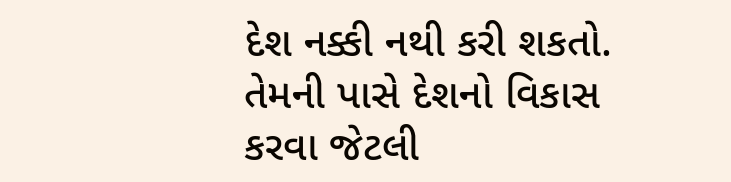દેશ નક્કી નથી કરી શકતો. તેમની પાસે દેશનો વિકાસ કરવા જેટલી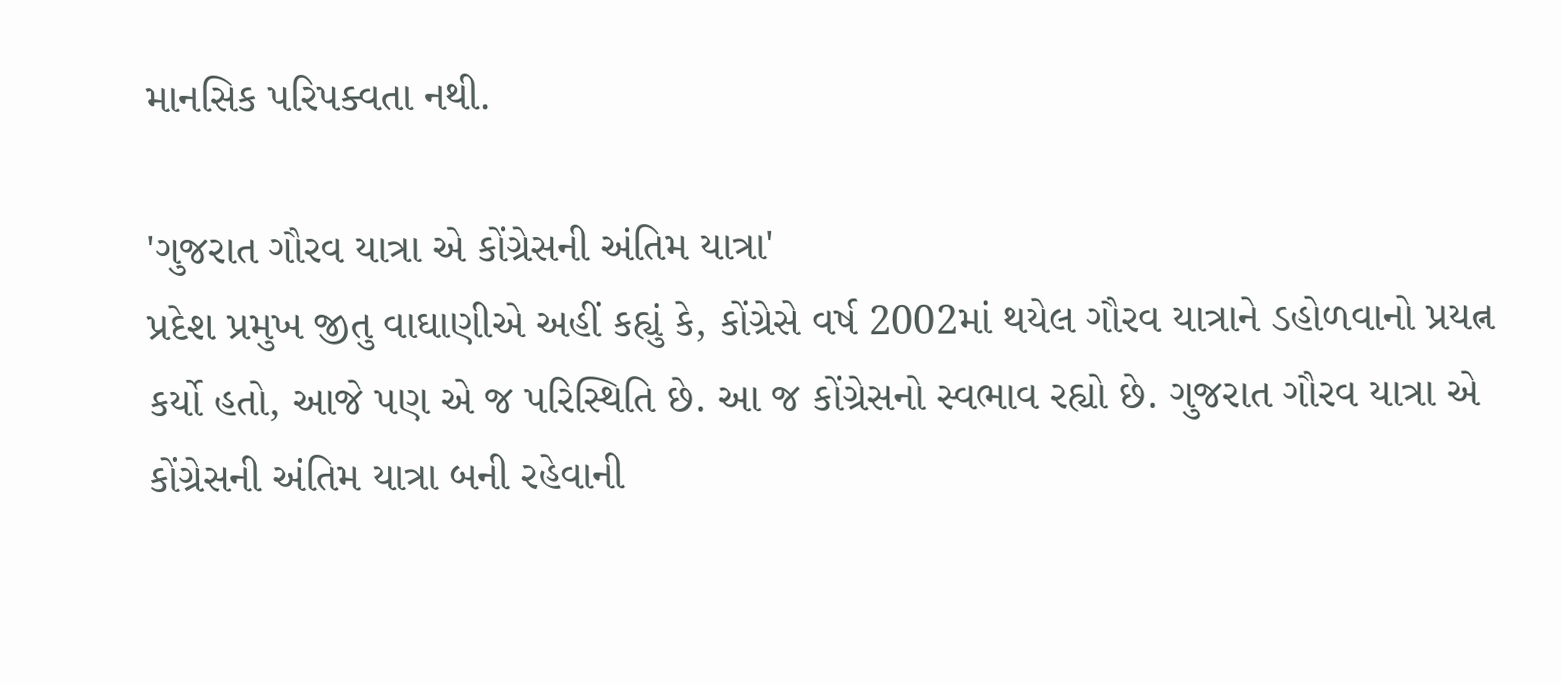માનસિક પરિપક્વતા નથી.

'ગુજરાત ગૌરવ યાત્રા એ કોંગ્રેસની અંતિમ યાત્રા'
પ્રદેશ પ્રમુખ જીતુ વાઘાણીએ અહીં કહ્યું કે, કોંગ્રેસે વર્ષ 2002માં થયેલ ગૌરવ યાત્રાને ડહોળવાનો પ્રયત્ન કર્યો હતો, આજે પણ એ જ પરિસ્થિતિ છે. આ જ કોંગ્રેસનો સ્વભાવ રહ્યો છે. ગુજરાત ગૌરવ યાત્રા એ કોંગ્રેસની અંતિમ યાત્રા બની રહેવાની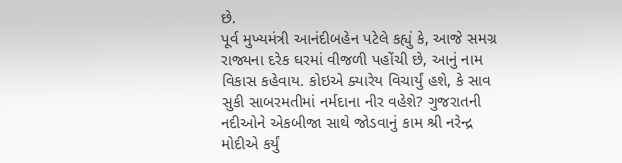છે.
પૂર્વ મુખ્યમંત્રી આનંદીબહેન પટેલે કહ્યું કે, આજે સમગ્ર રાજ્યના દરેક ઘરમાં વીજળી પહોંચી છે, આનું નામ વિકાસ કહેવાય. કોઇએ ક્યારેય વિચાર્યું હશે, કે સાવ સુકી સાબરમતીમાં નર્મદાના નીર વહેશે? ગુજરાતની નદીઓને એકબીજા સાથે જોડવાનું કામ શ્રી નરેન્દ્ર મોદીએ કર્યું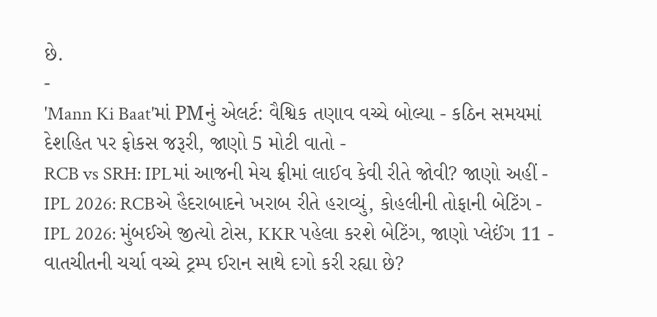છે.
-
'Mann Ki Baat'માં PMનું એલર્ટ: વૈશ્વિક તણાવ વચ્ચે બોલ્યા - કઠિન સમયમાં દેશહિત પર ફોકસ જરૂરી, જાણો 5 મોટી વાતો -
RCB vs SRH: IPLમાં આજની મેચ ફ્રીમાં લાઈવ કેવી રીતે જોવી? જાણો અહીં -
IPL 2026: RCBએ હૈદરાબાદને ખરાબ રીતે હરાવ્યું, કોહલીની તોફાની બેટિંગ -
IPL 2026: મુંબઈએ જીત્યો ટોસ, KKR પહેલા કરશે બેટિંગ, જાણો પ્લેઈંગ 11 -
વાતચીતની ચર્ચા વચ્ચે ટ્રમ્પ ઈરાન સાથે દગો કરી રહ્યા છે?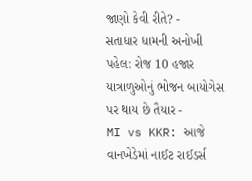જાણો કેવી રીતે? -
સતાધાર ધામની અનોખી પહેલ: રોજ 10 હજાર યાત્રાળુઓનું ભોજન બાયોગેસ પર થાય છે તૈયાર -
MI vs KKR: આજે વાનખેડેમાં નાઈટ રાઈડર્સ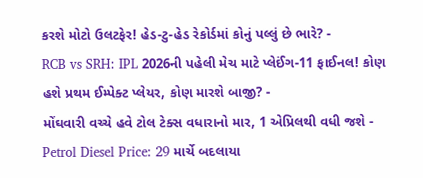કરશે મોટો ઉલટફેર! હેડ-ટુ-હેડ રેકોર્ડમાં કોનું પલ્લું છે ભારે? -
RCB vs SRH: IPL 2026ની પહેલી મેચ માટે પ્લેઈંગ-11 ફાઈનલ! કોણ હશે પ્રથમ ઈમ્પેક્ટ પ્લેયર, કોણ મારશે બાજી? -
મોંઘવારી વચ્ચે હવે ટોલ ટેક્સ વધારાનો માર, 1 એપ્રિલથી વધી જશે -
Petrol Diesel Price: 29 માર્ચે બદલાયા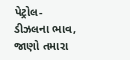પેટ્રોલ-ડીઝલના ભાવ, જાણો તમારા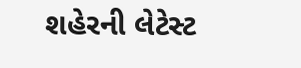શહેરની લેટેસ્ટ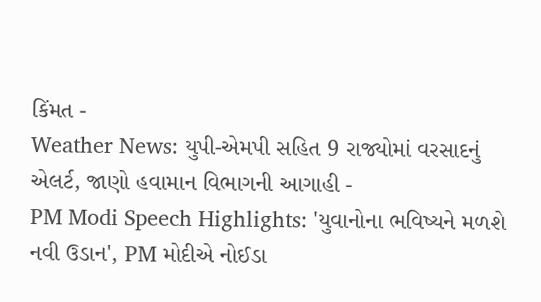કિંમત -
Weather News: યુપી-એમપી સહિત 9 રાજ્યોમાં વરસાદનું એલર્ટ, જાણો હવામાન વિભાગની આગાહી -
PM Modi Speech Highlights: 'યુવાનોના ભવિષ્યને મળશે નવી ઉડાન', PM મોદીએ નોઈડા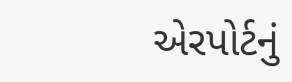એરપોર્ટનું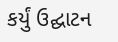કર્યું ઉદ્ઘાટન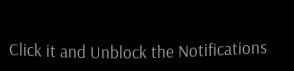Click it and Unblock the Notifications